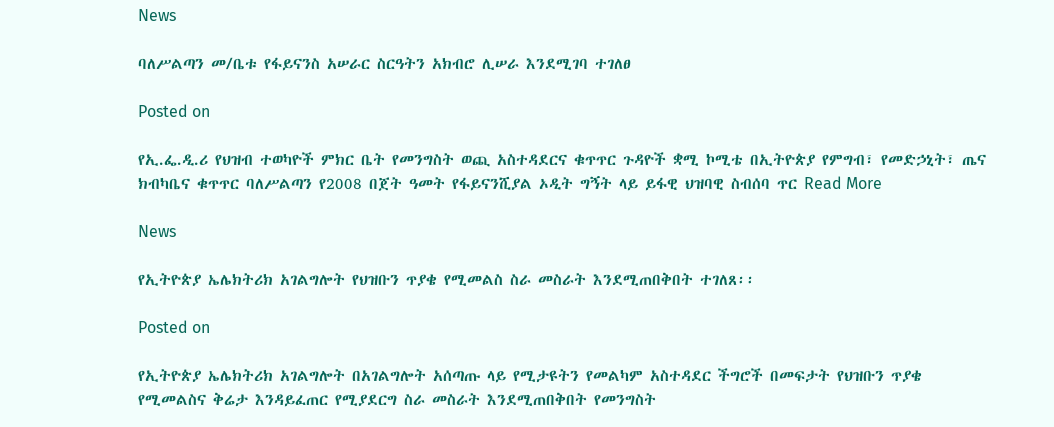News

ባለሥልጣን መ/ቤቱ የፋይናንስ አሠራር ስርዓትን አክብሮ ሊሠራ እንደሚገባ ተገለፀ

Posted on

የኢ.ፌ.ዲ.ሪ የህዝብ ተወካዮች ምክር ቤት የመንግስት ወጪ አስተዳደርና ቁጥጥር ጉዳዮች ቋሚ ኮሚቴ በኢትዮጵያ የምግብ፣ የመድኃኒት፣ ጤና ክብካቤና ቁጥጥር ባለሥልጣን የ2008 በጀት ዓመት የፋይናንሺያል ኦዲት ግኝት ላይ ይፋዊ ህዝባዊ ስብሰባ ጥር Read More

News

የኢትዮጵያ ኤሌክትሪክ አገልግሎት የህዝቡን ጥያቄ የሚመልስ ስራ መስራት እንደሚጠበቅበት ተገለጸ፡፡

Posted on

የኢትዮጵያ ኤሌክትሪክ አገልግሎት በአገልግሎት አሰጣጡ ላይ የሚታዩትን የመልካም አስተዳደር ችግሮች በመፍታት የህዝቡን ጥያቄ የሚመልስና ቅሬታ እንዳይፈጠር የሚያደርግ ስራ መስራት እንደሚጠበቅበት የመንግስት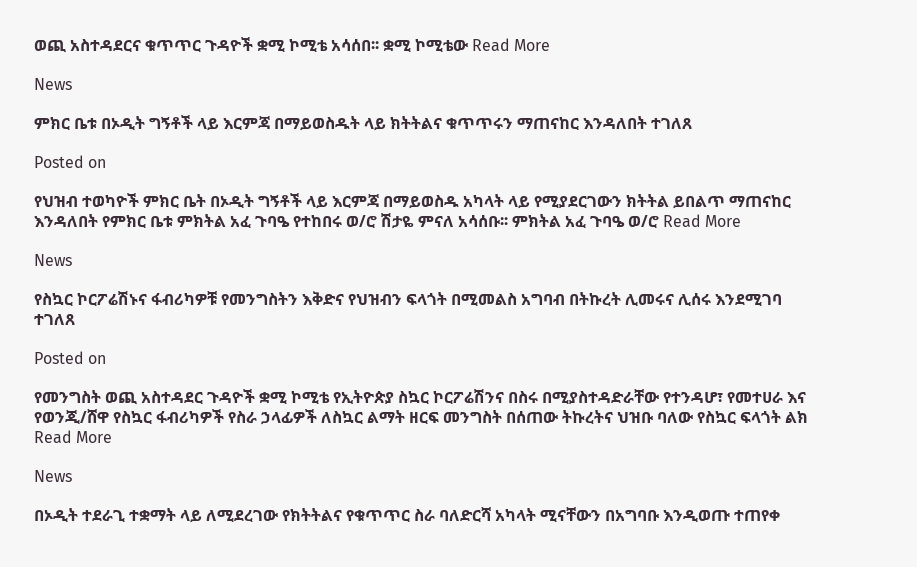ወጪ አስተዳደርና ቁጥጥር ጉዳዮች ቋሚ ኮሚቴ አሳሰበ፡፡ ቋሚ ኮሚቴው Read More

News

ምክር ቤቱ በኦዲት ግኝቶች ላይ እርምጃ በማይወስዱት ላይ ክትትልና ቁጥጥሩን ማጠናከር እንዳለበት ተገለጸ

Posted on

የህዝብ ተወካዮች ምክር ቤት በኦዲት ግኝቶች ላይ እርምጃ በማይወስዱ አካላት ላይ የሚያደርገውን ክትትል ይበልጥ ማጠናከር እንዳለበት የምክር ቤቱ ምክትል አፈ ጉባዔ የተከበሩ ወ/ሮ ሽታዬ ምናለ አሳሰቡ፡፡ ምክትል አፈ ጉባዔ ወ/ሮ Read More

News

የስኳር ኮርፖሬሽኑና ፋብሪካዎቹ የመንግስትን እቅድና የህዝብን ፍላጎት በሚመልስ አግባብ በትኩረት ሊመሩና ሊሰሩ እንደሚገባ ተገለጸ

Posted on

የመንግስት ወጪ አስተዳደር ጉዳዮች ቋሚ ኮሚቴ የኢትዮጵያ ስኳር ኮርፖሬሽንና በስሩ በሚያስተዳድራቸው የተንዳሆ፣ የመተሀራ እና የወንጂ/ሸዋ የስኳር ፋብሪካዎች የስራ ኃላፊዎች ለስኳር ልማት ዘርፍ መንግስት በሰጠው ትኩረትና ህዝቡ ባለው የስኳር ፍላጎት ልክ Read More

News

በኦዲት ተደራጊ ተቋማት ላይ ለሚደረገው የክትትልና የቁጥጥር ስራ ባለድርሻ አካላት ሚናቸውን በአግባቡ እንዲወጡ ተጠየቀ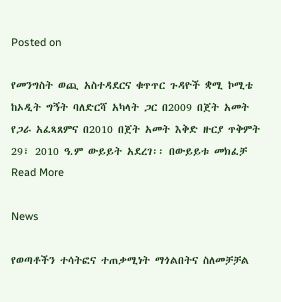Posted on

የመንግስት ወጪ አስተዳደርና ቁጥጥር ጉዳዮች ቋሚ ኮሚቴ ከኦዲት ግኝት ባለድርሻ አካላት ጋር በ2009 በጀት አመት የጋራ አፈጻጸምና በ2010 በጀት አመት እቅድ ዙርያ ጥቅምት 29፣ 2010 ዓ.ም ውይይት አደረገ፡፡ በውይይቱ መክፈቻ Read More

News

የወጣቶችን ተሳትፎና ተጠቃሚነት ማጎልበትና ስለመቻቻል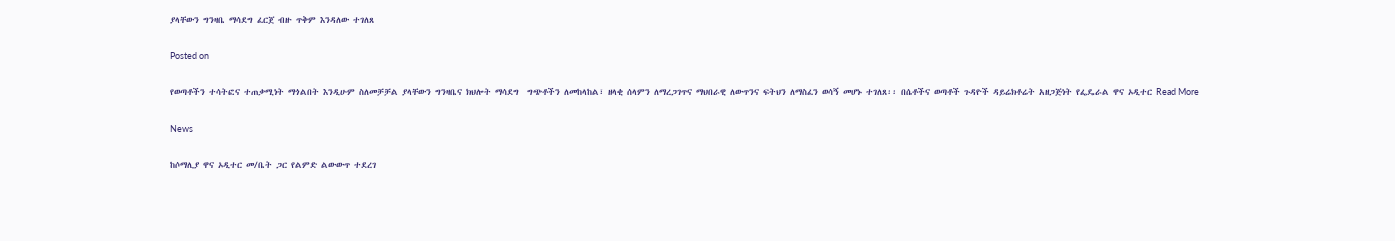ያላቸውን ግንዛቤ ማሳደግ ፈርጀ ብዙ ጥቅም እንዳለው ተገለጸ

Posted on

የወጣቶችን ተሳትፎና ተጠቃሚነት ማጎልበት እንዲሁም ስለመቻቻል ያላቸውን ግንዛቤና ክህሎት ማሳደግ  ግጭቶችን ለመከላከል፣ ዘላቂ ሰላምን ለማረጋገጥና ማህበራዊ ለውጥንና ፍትህን ለማስፈን ወሳኝ መሆኑ ተገለጸ፡፡ በሴቶችና ወጣቶች ጉዳዮች ዳይሬክቶሬት አዘጋጅነት የፌዴራል ዋና ኦዲተር Read More

News

ከሶማሊያ ዋና ኦዲተር መ/ቤት ጋር የልምድ ልውውጥ ተደረገ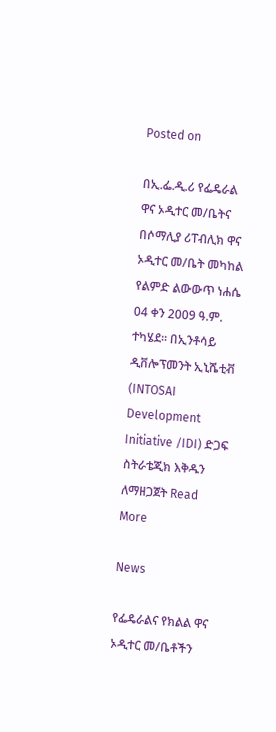Posted on

በኢ.ፌ.ዲ.ሪ የፌዴራል ዋና ኦዲተር መ/ቤትና በሶማሊያ ሪፐብሊክ ዋና ኦዲተር መ/ቤት መካከል የልምድ ልውውጥ ነሐሴ 04 ቀን 2009 ዓ.ም. ተካሄደ፡፡ በኢንቶሳይ ዲቨሎፕመንት ኢኒሼቲቭ (INTOSAI Development Initiative /IDI) ድጋፍ ስትራቴጂክ እቅዱን ለማዘጋጀት Read More

News

የፌዴራልና የክልል ዋና ኦዲተር መ/ቤቶችን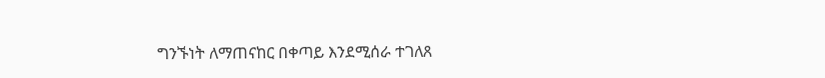ግንኙነት ለማጠናከር በቀጣይ እንደሚሰራ ተገለጸ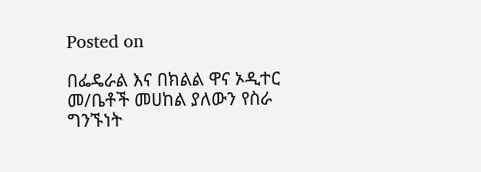Posted on

በፌዴራል እና በክልል ዋና ኦዲተር መ/ቤቶች መሀከል ያለውን የስራ ግንኙነት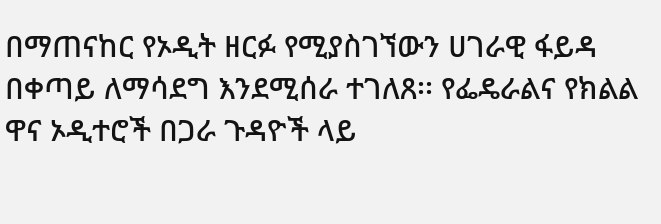በማጠናከር የኦዲት ዘርፉ የሚያስገኘውን ሀገራዊ ፋይዳ በቀጣይ ለማሳደግ እንደሚሰራ ተገለጸ፡፡ የፌዴራልና የክልል ዋና ኦዲተሮች በጋራ ጉዳዮች ላይ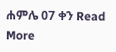ሐምሌ 07 ቀን Read More